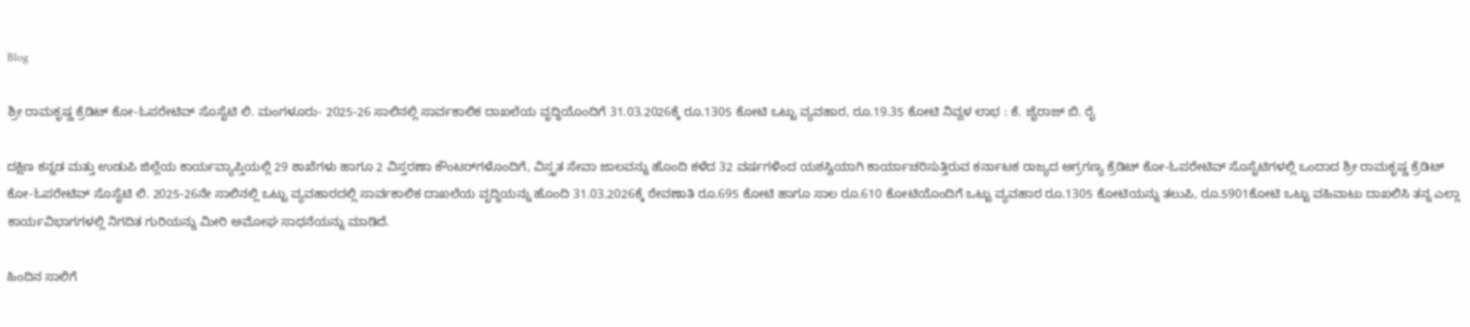Blog

ಶ್ರೀ ರಾಮಕೃಷ್ಣ ಕ್ರೆಡಿಟ್ ಕೋ-ಓಪರೇಟಿವ್ ಸೊಸೈಟಿ ಲಿ. ಮಂಗಳೂರು- 2025-26 ಸಾಲಿನಲ್ಲಿ ಸಾರ್ವಕಾಲಿಕ ದಾಖಲೆಯ ವೃದ್ಧಿಯೊಂದಿಗೆ 31.03.2026ಕ್ಕೆ ರೂ.1305 ಕೋಟಿ ಒಟ್ಟು ವ್ಯವಹಾರ, ರೂ.19.35 ಕೋಟಿ ನಿವ್ವಳ ಲಾಭ : ಕೆ. ಜೈರಾಜ್ ಬಿ. ರೈ

ದಕ್ಷಿಣ ಕನ್ನಡ ಮತ್ತು ಉಡುಪಿ ಜಿಲ್ಲೆಯ ಕಾರ್ಯವ್ಯಾಪ್ತಿಯಲ್ಲಿ 29 ಶಾಖೆಗಳು ಹಾಗೂ 2 ವಿಸ್ತರಣಾ ಕೌಂಟರ್‌ಗಳೊಂದಿಗೆ, ವಿಸ್ತೃತ ಸೇವಾ ಜಾಲವನ್ನು ಹೊಂದಿ ಕಳೆದ 32 ವರ್ಷಗಳಿಂದ ಯಶಸ್ವಿಯಾಗಿ ಕಾರ್ಯಾಚರಿಸುತ್ತಿರುವ ಕರ್ನಾಟಕ ರಾಜ್ಯದ ಅಗ್ರಗಣ್ಯ ಕ್ರೆಡಿಟ್ ಕೋ-ಓಪರೇಟಿವ್ ಸೊಸೈಟಿಗಳಲ್ಲಿ ಒಂದಾದ ಶ್ರೀ ರಾಮಕೃಷ್ಣ ಕ್ರೆಡಿಟ್ ಕೋ-ಓಪರೇಟಿವ್ ಸೊಸೈಟಿ ಲಿ. 2025-26ನೇ ಸಾಲಿನಲ್ಲಿ ಒಟ್ಟು ವ್ಯವಹಾರದಲ್ಲಿ ಸಾರ್ವಕಾಲಿಕ ದಾಖಲೆಯ ವೃದ್ಧಿಯನ್ನು ಹೊಂದಿ 31.03.2026ಕ್ಕೆ ಠೇವಣಾತಿ ರೂ.695 ಕೋಟಿ ಹಾಗೂ ಸಾಲ ರೂ.610 ಕೋಟಿಯೊಂದಿಗೆ ಒಟ್ಟು ವ್ಯವಹಾರ ರೂ.1305 ಕೋಟಿಯನ್ನು ತಲುಪಿ, ರೂ.5901ಕೋಟಿ ಒಟ್ಟು ವಹಿವಾಟು ದಾಖಲಿಸಿ ತನ್ನ ಎಲ್ಲಾ ಕಾರ್ಯವಿಭಾಗಗಳಲ್ಲಿ ನಿಗದಿತ ಗುರಿಯನ್ನು ಮೀರಿ ಅಮೋಘ ಸಾಧನೆಯನ್ನು ಮಾಡಿದೆ.

ಹಿಂದಿನ ಸಾಲಿಗೆ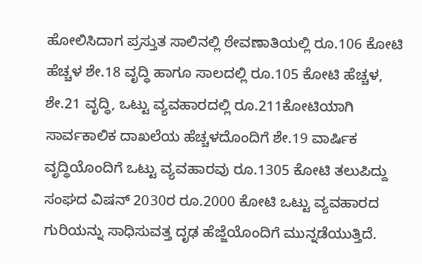ಹೋಲಿಸಿದಾಗ ಪ್ರಸ್ತುತ ಸಾಲಿನಲ್ಲಿ ಠೇವಣಾತಿಯಲ್ಲಿ ರೂ.106 ಕೋಟಿ ಹೆಚ್ಚಳ ಶೇ.18 ವೃದ್ಧಿ ಹಾಗೂ ಸಾಲದಲ್ಲಿ ರೂ.105 ಕೋಟಿ ಹೆಚ್ಚಳ, ಶೇ.21 ವೃದ್ಧಿ, ಒಟ್ಟು ವ್ಯವಹಾರದಲ್ಲಿ ರೂ.211ಕೋಟಿಯಾಗಿ ಸಾರ್ವಕಾಲಿಕ ದಾಖಲೆಯ ಹೆಚ್ಚಳದೊಂದಿಗೆ ಶೇ.19 ವಾರ್ಷಿಕ ವೃದ್ಧಿಯೊಂದಿಗೆ ಒಟ್ಟು ವ್ಯವಹಾರವು ರೂ.1305 ಕೋಟಿ ತಲುಪಿದ್ದು ಸಂಘದ ವಿಷನ್ 2030ರ ರೂ.2000 ಕೋಟಿ ಒಟ್ಟು ವ್ಯವಹಾರದ ಗುರಿಯನ್ನು ಸಾಧಿಸುವತ್ತ ದೃಢ ಹೆಜ್ಜೆಯೊಂದಿಗೆ ಮುನ್ನಡೆಯುತ್ತಿದೆ.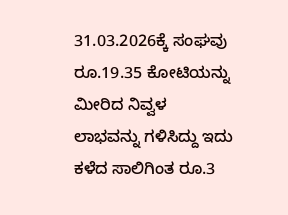31.03.2026ಕ್ಕೆ ಸಂಘವು ರೂ.19.35 ಕೋಟಿಯನ್ನು ಮೀರಿದ ನಿವ್ವಳ ಲಾಭವನ್ನು ಗಳಿಸಿದ್ದು ಇದು ಕಳೆದ ಸಾಲಿಗಿಂತ ರೂ.3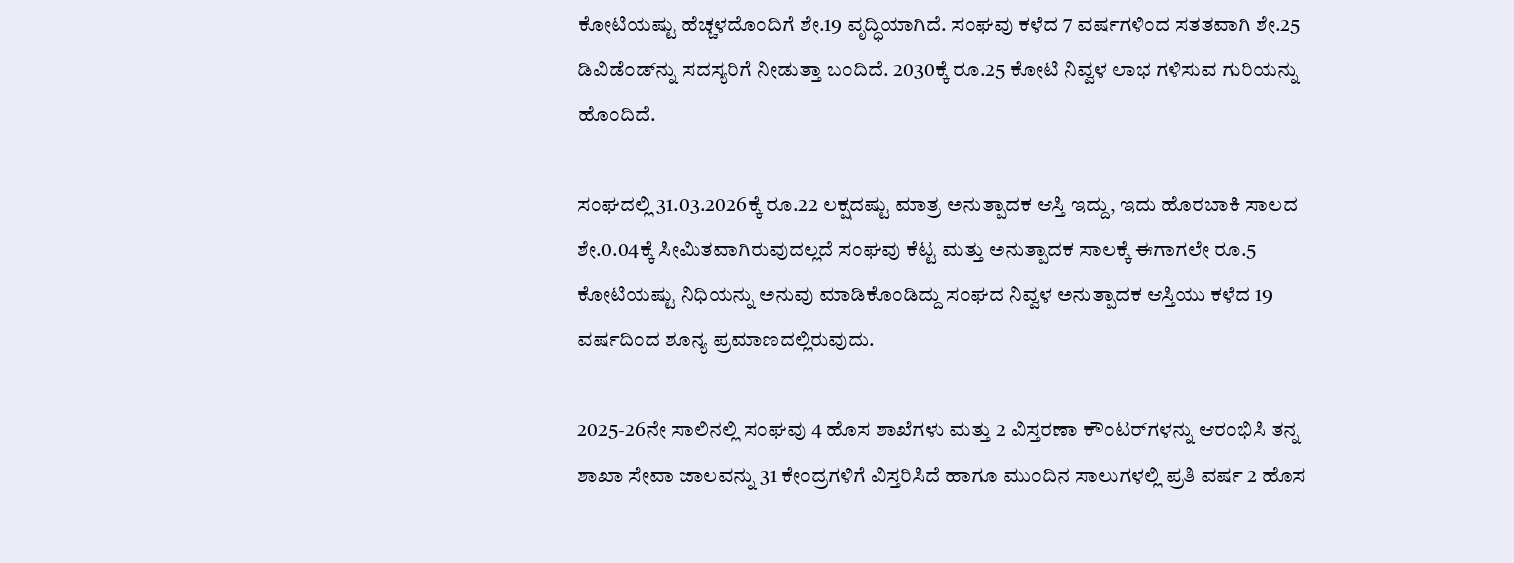ಕೋಟಿಯಷ್ಟು ಹೆಚ್ಚಳದೊಂದಿಗೆ ಶೇ.19 ವೃದ್ಧಿಯಾಗಿದೆ. ಸಂಘವು ಕಳೆದ 7 ವರ್ಷಗಳಿಂದ ಸತತವಾಗಿ ಶೇ.25 ಡಿವಿಡೆ೦ಡ್‌ನ್ನು ಸದಸ್ಯರಿಗೆ ನೀಡುತ್ತಾ ಬಂದಿದೆ. 2030ಕ್ಕೆ ರೂ.25 ಕೋಟಿ ನಿವ್ವಳ ಲಾಭ ಗಳಿಸುವ ಗುರಿಯನ್ನು ಹೊಂದಿದೆ.

ಸಂಘದಲ್ಲಿ 31.03.2026ಕ್ಕೆ ರೂ.22 ಲಕ್ಷದಷ್ಟು ಮಾತ್ರ ಅನುತ್ಪಾದಕ ಆಸ್ತಿ ಇದ್ದು, ಇದು ಹೊರಬಾಕಿ ಸಾಲದ ಶೇ.0.04ಕ್ಕೆ ಸೀಮಿತವಾಗಿರುವುದಲ್ಲದೆ ಸಂಘವು ಕೆಟ್ಟ ಮತ್ತು ಅನುತ್ಪಾದಕ ಸಾಲಕ್ಕೆ ಈಗಾಗಲೇ ರೂ.5 ಕೋಟಿಯಷ್ಟು ನಿಧಿಯನ್ನು ಅನುವು ಮಾಡಿಕೊಂಡಿದ್ದು ಸಂಘದ ನಿವ್ವಳ ಅನುತ್ಪಾದಕ ಆಸ್ತಿಯು ಕಳೆದ 19 ವರ್ಷದಿಂದ ಶೂನ್ಯ ಪ್ರಮಾಣದಲ್ಲಿರುವುದು.

2025-26ನೇ ಸಾಲಿನಲ್ಲಿ ಸಂಘವು 4 ಹೊಸ ಶಾಖೆಗಳು ಮತ್ತು 2 ವಿಸ್ತರಣಾ ಕೌಂಟರ್‌ಗಳನ್ನು ಆರಂಭಿಸಿ ತನ್ನ ಶಾಖಾ ಸೇವಾ ಜಾಲವನ್ನು 31 ಕೇಂದ್ರಗಳಿಗೆ ವಿಸ್ತರಿಸಿದೆ ಹಾಗೂ ಮುಂದಿನ ಸಾಲುಗಳಲ್ಲಿ ಪ್ರತಿ ವರ್ಷ 2 ಹೊಸ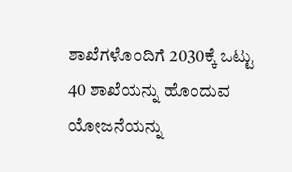ಶಾಖೆಗಳೊಂದಿಗೆ 2030ಕ್ಕೆ ಒಟ್ಟು 40 ಶಾಖೆಯನ್ನು ಹೊಂದುವ ಯೋಜನೆಯನ್ನು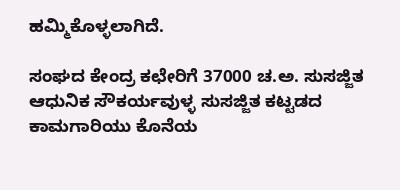ಹಮ್ಮಿಕೊಳ್ಳಲಾಗಿದೆ.

ಸಂಘದ ಕೇಂದ್ರ ಕಛೇರಿಗೆ 37000 ಚ.ಅ. ಸುಸಜ್ಜಿತ ಆಧುನಿಕ ಸೌಕರ್ಯವುಳ್ಳ ಸುಸಜ್ಜಿತ ಕಟ್ಟಡದ ಕಾಮಗಾರಿಯು ಕೊನೆಯ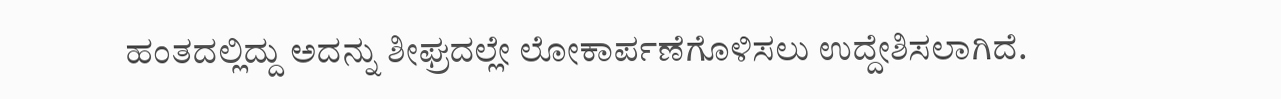ಹಂತದಲ್ಲಿದ್ದು ಅದನ್ನು ಶೀಘ್ರದಲ್ಲೇ ಲೋಕಾರ್ಪಣೆಗೊಳಿಸಲು ಉದ್ದೇಶಿಸಲಾಗಿದೆ.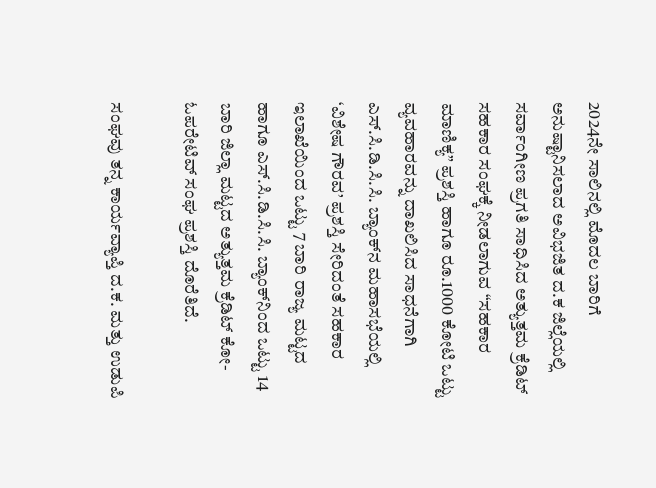2024ನೇ ಸಾಲಿನಲ್ಲಿ ಮೊದಲ ಬಾರಿಗೆ ಅನುಷ್ಟಾನಿಸಲಾದ ಅವಿಭಜಿತ ದ.ಕ ಜಿಲ್ಲೆಯಲ್ಲಿ ಸರ್ವಾಂಗೀಣ ಪ್ರಗತಿ ಸಾಧಿಸಿದ ಅತ್ಯುತ್ತಮ ಕ್ರೆಡಿಟ್ ಸಹಕಾರ ಸಂಘಕ್ಕೆ ನೀಡಲಾಗುವ “ಸಹಕಾರ ಮಾಣಿಕ್ಯ” ಪ್ರಶಸ್ತಿ ಹಾಗೂ ರೂ.1000 ಕೋಟಿ ಒಟ್ಟು ವ್ಯವಹಾರವನ್ನು ದಾಖಲಿಸಿದ ಸಾಧನೆಗಾಗಿ ಎಸ್.ಸಿ.ಡಿ.ಸಿ.ಸಿ. ಬ್ಯಾಂಕ್‌ನ ಮಹಾಸಭೆಯಲ್ಲಿ ‘ವಿಶೇಷ ಗೌರವ’ ಪ್ರಶಸ್ತಿ ಸೇರಿದಂತೆ ಸಹಕಾರ ಇಲಾಖೆಯಿಂದ ಒಟ್ಟು 7 ಬಾರಿ ರಾಜ್ಯ ಮಟ್ಟದ ಹಾಗೂ ಎಸ್.ಸಿ.ಡಿ.ಸಿ.ಸಿ. ಬ್ಯಾಂಕ್‌ನಿಂದ ಒಟ್ಟು 14 ಬಾರಿ ಜಿಲ್ಲಾ ಮಟ್ಟದ ಅತ್ಯುತ್ತಮ ಕ್ರೆಡಿಟ್ ಕೋ-ಓಪರೇಟಿವ್ ಸಂಘ ಪ್ರಶಸ್ತಿ ದೊರೆತಿದೆ.

ಸಂಘವು ತನ್ನ ಕಾರ್ಯವ್ಯಾಪ್ತಿ ದ.ಕ. ಮತ್ತು ಉಡುಪಿ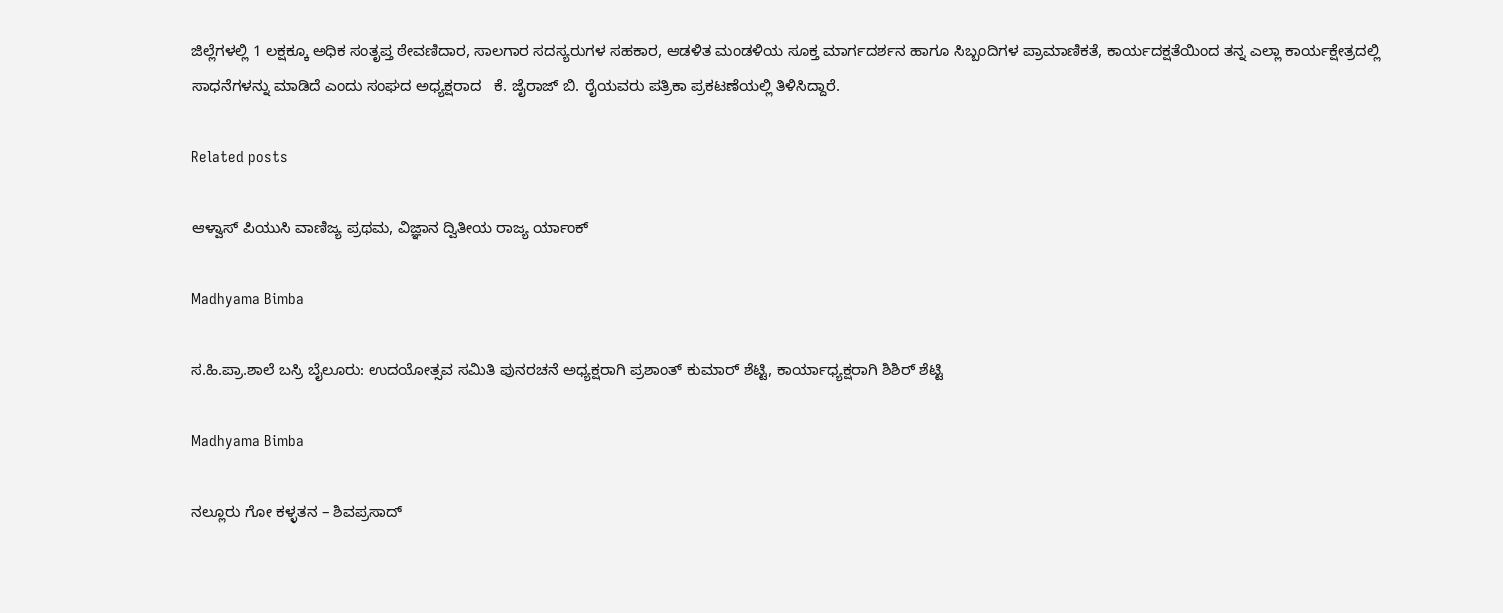ಜಿಲ್ಲೆಗಳಲ್ಲಿ 1 ಲಕ್ಷಕ್ಕೂ ಅಧಿಕ ಸಂತೃಪ್ತ ಠೇವಣಿದಾರ, ಸಾಲಗಾರ ಸದಸ್ಯರುಗಳ ಸಹಕಾರ, ಆಡಳಿತ ಮಂಡಳಿಯ ಸೂಕ್ತ ಮಾರ್ಗದರ್ಶನ ಹಾಗೂ ಸಿಬ್ಬಂದಿಗಳ ಪ್ರಾಮಾಣಿಕತೆ, ಕಾರ್ಯದಕ್ಷತೆಯಿಂದ ತನ್ನ ಎಲ್ಲಾ ಕಾರ್ಯಕ್ಷೇತ್ರದಲ್ಲಿ ಸಾಧನೆಗಳನ್ನು ಮಾಡಿದೆ ಎಂದು ಸಂಘದ ಅಧ್ಯಕ್ಷರಾದ   ಕೆ. ಜೈರಾಜ್ ಬಿ. ರೈಯವರು ಪತ್ರಿಕಾ ಪ್ರಕಟಣೆಯಲ್ಲಿ ತಿಳಿಸಿದ್ದಾರೆ.

Related posts

ಆಳ್ವಾಸ್ ಪಿಯುಸಿ ವಾಣಿಜ್ಯ ಪ್ರಥಮ, ವಿಜ್ಞಾನ ದ್ವಿತೀಯ ರಾಜ್ಯ ರ್ಯಾಂಕ್

Madhyama Bimba

ಸ.ಹಿ.ಪ್ರಾ.ಶಾಲೆ ಬಸ್ರಿ ಬೈಲೂರು: ಉದಯೋತ್ಸವ ಸಮಿತಿ ಪುನರಚನೆ ಅಧ್ಯಕ್ಷರಾಗಿ ಪ್ರಶಾಂತ್ ಕುಮಾರ್ ಶೆಟ್ಟಿ, ಕಾರ್ಯಾಧ್ಯಕ್ಷರಾಗಿ ಶಿಶಿರ್ ಶೆಟ್ಟಿ

Madhyama Bimba

ನಲ್ಲೂರು ಗೋ ಕಳ್ಳತನ – ಶಿವಪ್ರಸಾದ್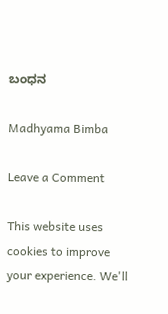ಬಂಧನ

Madhyama Bimba

Leave a Comment

This website uses cookies to improve your experience. We'll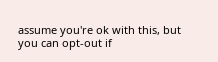assume you're ok with this, but you can opt-out if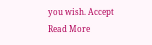you wish. Accept Read More